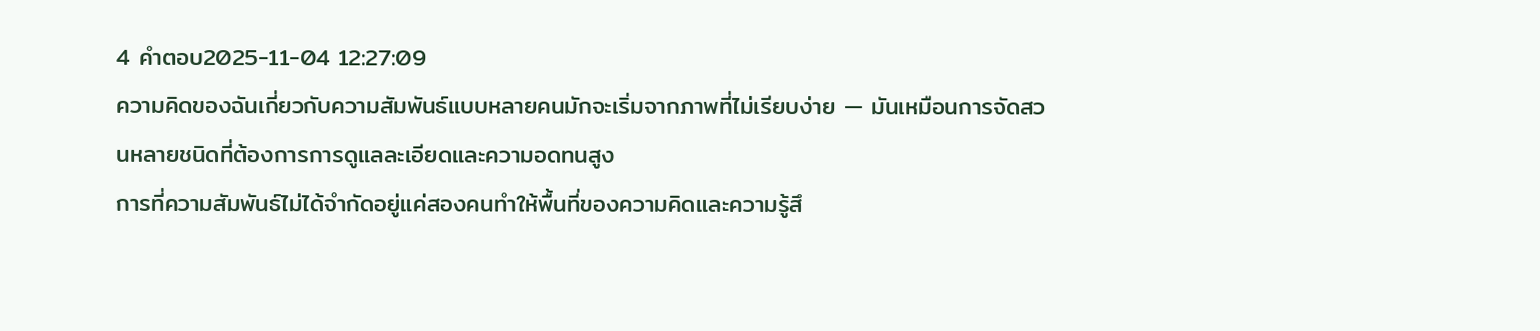4 คำตอบ2025-11-04 12:27:09
ความคิดของฉันเกี่ยวกับความสัมพันธ์แบบหลายคนมักจะเริ่มจากภาพที่ไม่เรียบง่าย — มันเหมือนการจัดสวนหลายชนิดที่ต้องการการดูแลละเอียดและความอดทนสูง
การที่ความสัมพันธ์ไม่ได้จำกัดอยู่แค่สองคนทำให้พื้นที่ของความคิดและความรู้สึ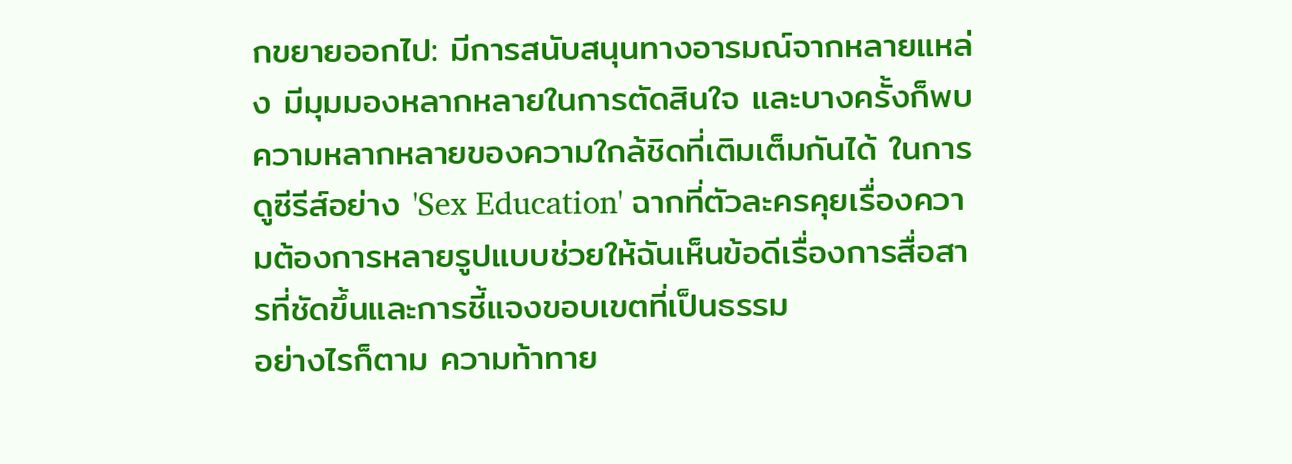กขยายออกไป: มีการสนับสนุนทางอารมณ์จากหลายแหล่ง มีมุมมองหลากหลายในการตัดสินใจ และบางครั้งก็พบความหลากหลายของความใกล้ชิดที่เติมเต็มกันได้ ในการดูซีรีส์อย่าง 'Sex Education' ฉากที่ตัวละครคุยเรื่องความต้องการหลายรูปแบบช่วยให้ฉันเห็นข้อดีเรื่องการสื่อสารที่ชัดขึ้นและการชี้แจงขอบเขตที่เป็นธรรม
อย่างไรก็ตาม ความท้าทาย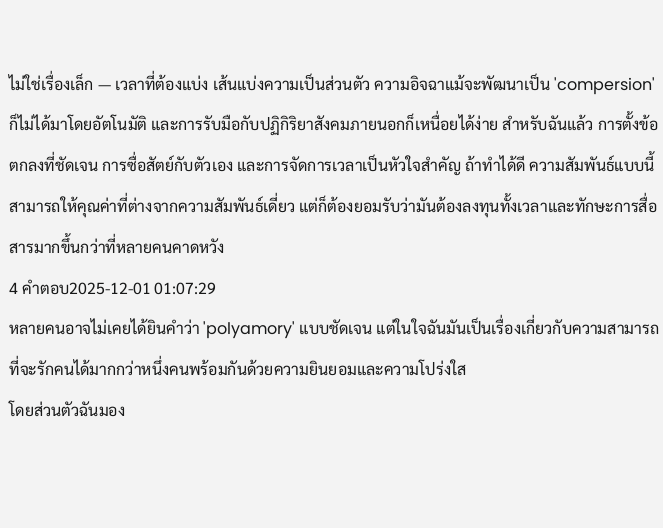ไม่ใช่เรื่องเล็ก — เวลาที่ต้องแบ่ง เส้นแบ่งความเป็นส่วนตัว ความอิจฉาแม้จะพัฒนาเป็น 'compersion' ก็ไม่ได้มาโดยอัตโนมัติ และการรับมือกับปฏิกิริยาสังคมภายนอกก็เหนื่อยได้ง่าย สำหรับฉันแล้ว การตั้งข้อตกลงที่ชัดเจน การซื่อสัตย์กับตัวเอง และการจัดการเวลาเป็นหัวใจสำคัญ ถ้าทำได้ดี ความสัมพันธ์แบบนี้สามารถให้คุณค่าที่ต่างจากความสัมพันธ์เดี่ยว แต่ก็ต้องยอมรับว่ามันต้องลงทุนทั้งเวลาและทักษะการสื่อสารมากขึ้นกว่าที่หลายคนคาดหวัง
4 คำตอบ2025-12-01 01:07:29
หลายคนอาจไม่เคยได้ยินคำว่า 'polyamory' แบบชัดเจน แต่ในใจฉันมันเป็นเรื่องเกี่ยวกับความสามารถที่จะรักคนได้มากกว่าหนึ่งคนพร้อมกันด้วยความยินยอมและความโปร่งใส
โดยส่วนตัวฉันมอง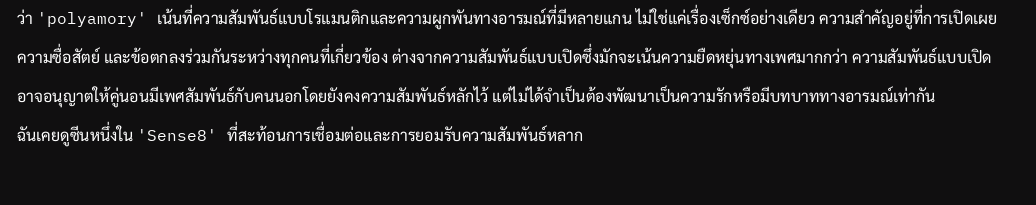ว่า 'polyamory' เน้นที่ความสัมพันธ์แบบโรแมนติกและความผูกพันทางอารมณ์ที่มีหลายแกน ไม่ใช่แค่เรื่องเซ็กซ์อย่างเดียว ความสำคัญอยู่ที่การเปิดเผย ความซื่อสัตย์ และข้อตกลงร่วมกันระหว่างทุกคนที่เกี่ยวข้อง ต่างจากความสัมพันธ์แบบเปิดซึ่งมักจะเน้นความยืดหยุ่นทางเพศมากกว่า ความสัมพันธ์แบบเปิดอาจอนุญาตให้คู่นอนมีเพศสัมพันธ์กับคนนอกโดยยังคงความสัมพันธ์หลักไว้ แต่ไม่ได้จำเป็นต้องพัฒนาเป็นความรักหรือมีบทบาททางอารมณ์เท่ากัน
ฉันเคยดูซีนหนึ่งใน 'Sense8' ที่สะท้อนการเชื่อมต่อและการยอมรับความสัมพันธ์หลาก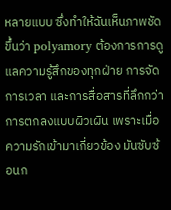หลายแบบ ซึ่งทำให้ฉันเห็นภาพชัดขึ้นว่า polyamory ต้องการการดูแลความรู้สึกของทุกฝ่าย การจัดการเวลา และการสื่อสารที่ลึกกว่าการตกลงแบบผิวเผิน เพราะเมื่อความรักเข้ามาเกี่ยวข้อง มันซับซ้อนก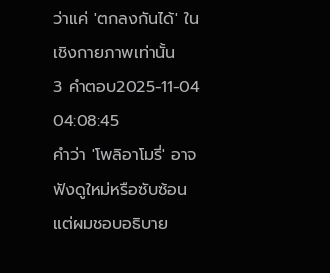ว่าแค่ 'ตกลงกันได้' ในเชิงกายภาพเท่านั้น
3 คำตอบ2025-11-04 04:08:45
คำว่า 'โพลิอาโมรี่' อาจฟังดูใหม่หรือซับซ้อน แต่ผมชอบอธิบาย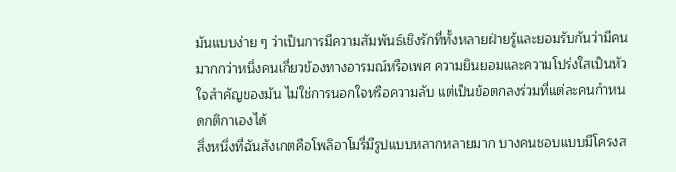มันแบบง่าย ๆ ว่าเป็นการมีความสัมพันธ์เชิงรักที่ทั้งหลายฝ่ายรู้และยอมรับกันว่ามีคนมากกว่าหนึ่งคนเกี่ยวข้องทางอารมณ์หรือเพศ ความยินยอมและความโปร่งใสเป็นหัวใจสำคัญของมัน ไม่ใช่การนอกใจหรือความลับ แต่เป็นข้อตกลงร่วมที่แต่ละคนกำหนดกติกาเองได้
สิ่งหนึ่งที่ฉันสังเกตคือโพลิอาโมรี่มีรูปแบบหลากหลายมาก บางคนชอบแบบมีโครงส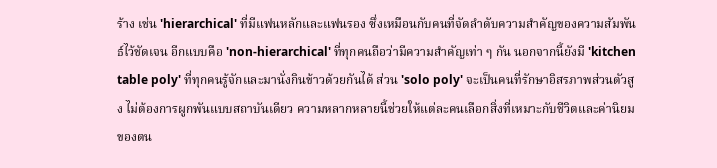ร้าง เช่น 'hierarchical' ที่มีแฟนหลักและแฟนรอง ซึ่งเหมือนกับคนที่จัดลำดับความสำคัญของความสัมพันธ์ไว้ชัดเจน อีกแบบคือ 'non-hierarchical' ที่ทุกคนถือว่ามีความสำคัญเท่า ๆ กัน นอกจากนี้ยังมี 'kitchen table poly' ที่ทุกคนรู้จักและมานั่งกินข้าวด้วยกันได้ ส่วน 'solo poly' จะเป็นคนที่รักษาอิสรภาพส่วนตัวสูง ไม่ต้องการผูกพันแบบสถาบันเดียว ความหลากหลายนี้ช่วยให้แต่ละคนเลือกสิ่งที่เหมาะกับชีวิตและค่านิยมของตน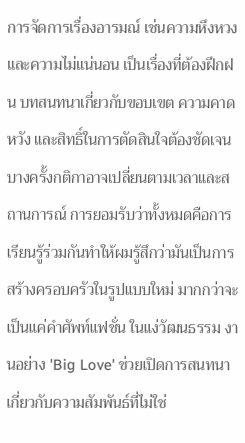การจัดการเรื่องอารมณ์ เช่นความหึงหวงและความไม่แน่นอน เป็นเรื่องที่ต้องฝึกฝน บทสนทนาเกี่ยวกับขอบเขต ความคาดหวัง และสิทธิ์ในการตัดสินใจต้องชัดเจน บางครั้งกติกาอาจเปลี่ยนตามเวลาและสถานการณ์ การยอมรับว่าทั้งหมดคือการเรียนรู้ร่วมกันทำให้ผมรู้สึกว่ามันเป็นการสร้างครอบครัวในรูปแบบใหม่ มากกว่าจะเป็นแค่คำศัพท์แฟชั่น ในแง่วัฒนธรรม งานอย่าง 'Big Love' ช่วยเปิดการสนทนาเกี่ยวกับความสัมพันธ์ที่ไม่ใช่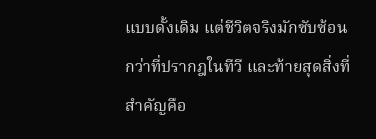แบบดั้งเดิม แต่ชีวิตจริงมักซับซ้อนกว่าที่ปรากฎในทีวี และท้ายสุดสิ่งที่สำคัญคือ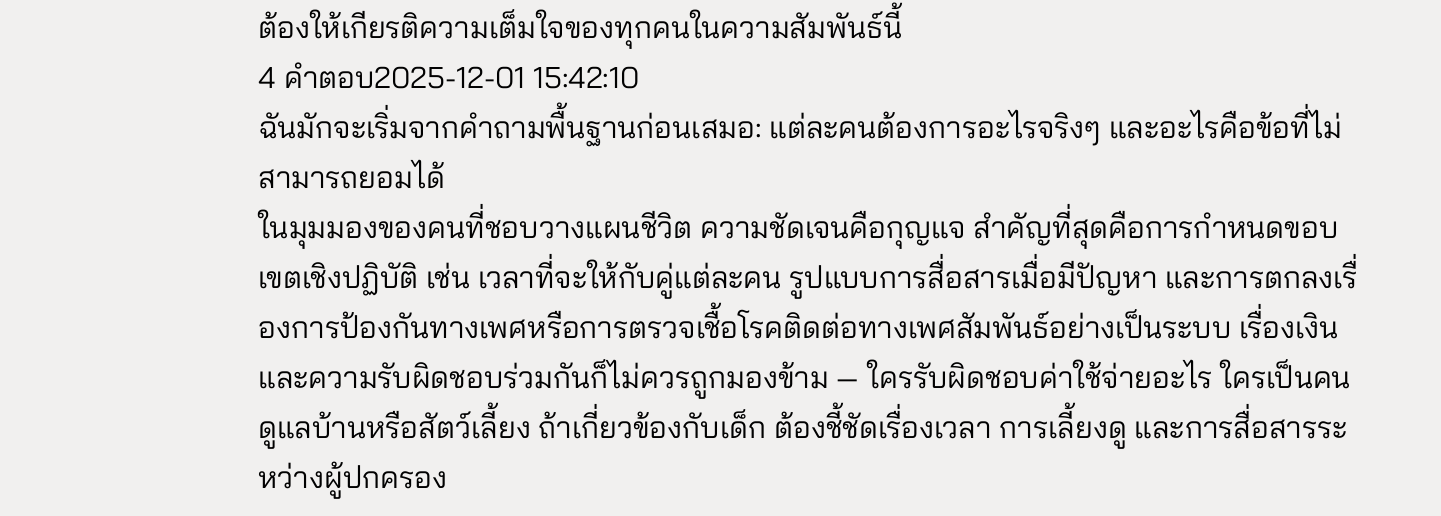ต้องให้เกียรติความเต็มใจของทุกคนในความสัมพันธ์นี้
4 คำตอบ2025-12-01 15:42:10
ฉันมักจะเริ่มจากคำถามพื้นฐานก่อนเสมอ: แต่ละคนต้องการอะไรจริงๆ และอะไรคือข้อที่ไม่สามารถยอมได้
ในมุมมองของคนที่ชอบวางแผนชีวิต ความชัดเจนคือกุญแจ สำคัญที่สุดคือการกำหนดขอบเขตเชิงปฏิบัติ เช่น เวลาที่จะให้กับคู่แต่ละคน รูปแบบการสื่อสารเมื่อมีปัญหา และการตกลงเรื่องการป้องกันทางเพศหรือการตรวจเชื้อโรคติดต่อทางเพศสัมพันธ์อย่างเป็นระบบ เรื่องเงินและความรับผิดชอบร่วมกันก็ไม่ควรถูกมองข้าม — ใครรับผิดชอบค่าใช้จ่ายอะไร ใครเป็นคนดูแลบ้านหรือสัตว์เลี้ยง ถ้าเกี่ยวข้องกับเด็ก ต้องชี้ชัดเรื่องเวลา การเลี้ยงดู และการสื่อสารระหว่างผู้ปกครอง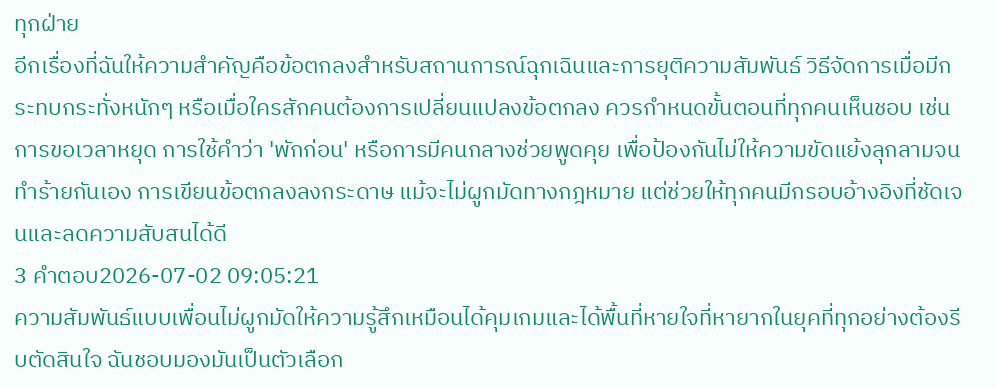ทุกฝ่าย
อีกเรื่องที่ฉันให้ความสำคัญคือข้อตกลงสำหรับสถานการณ์ฉุกเฉินและการยุติความสัมพันธ์ วิธีจัดการเมื่อมีกระทบกระทั่งหนักๆ หรือเมื่อใครสักคนต้องการเปลี่ยนแปลงข้อตกลง ควรกำหนดขั้นตอนที่ทุกคนเห็นชอบ เช่น การขอเวลาหยุด การใช้คำว่า 'พักก่อน' หรือการมีคนกลางช่วยพูดคุย เพื่อป้องกันไม่ให้ความขัดแย้งลุกลามจนทำร้ายกันเอง การเขียนข้อตกลงลงกระดาษ แม้จะไม่ผูกมัดทางกฎหมาย แต่ช่วยให้ทุกคนมีกรอบอ้างอิงที่ชัดเจนและลดความสับสนได้ดี
3 คำตอบ2026-07-02 09:05:21
ความสัมพันธ์แบบเพื่อนไม่ผูกมัดให้ความรู้สึกเหมือนได้คุมเกมและได้พื้นที่หายใจที่หายากในยุคที่ทุกอย่างต้องรีบตัดสินใจ ฉันชอบมองมันเป็นตัวเลือก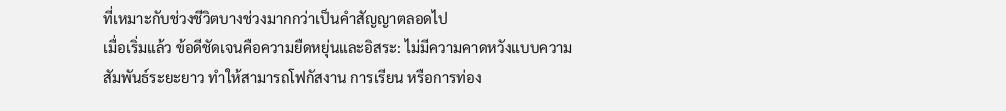ที่เหมาะกับช่วงชีวิตบางช่วงมากกว่าเป็นคำสัญญาตลอดไป
เมื่อเริ่มแล้ว ข้อดีชัดเจนคือความยืดหยุ่นและอิสระ: ไม่มีความคาดหวังแบบความสัมพันธ์ระยะยาว ทำให้สามารถโฟกัสงาน การเรียน หรือการท่อง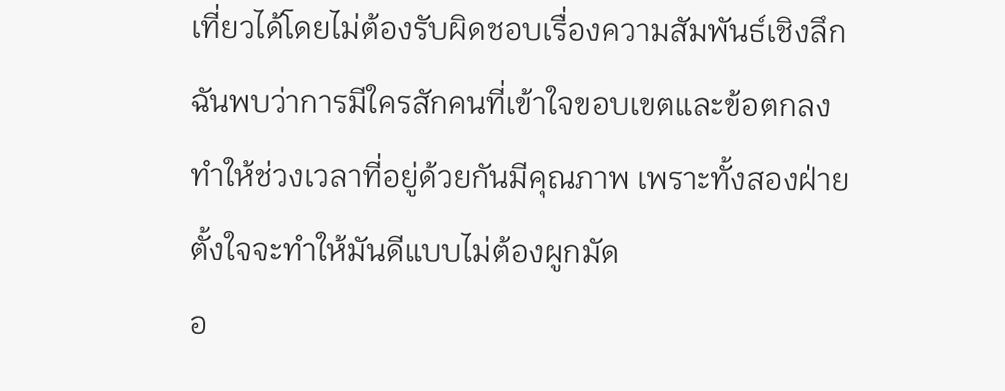เที่ยวได้โดยไม่ต้องรับผิดชอบเรื่องความสัมพันธ์เชิงลึก ฉันพบว่าการมีใครสักคนที่เข้าใจขอบเขตและข้อตกลงทำให้ช่วงเวลาที่อยู่ด้วยกันมีคุณภาพ เพราะทั้งสองฝ่ายตั้งใจจะทำให้มันดีแบบไม่ต้องผูกมัด
อ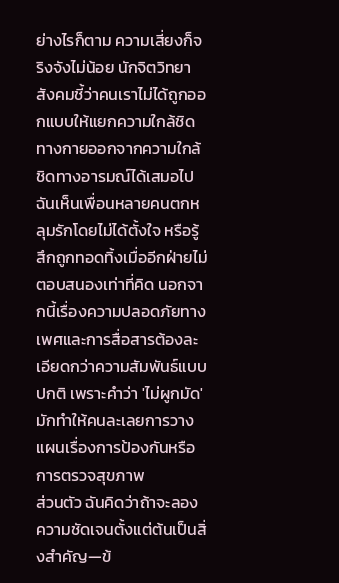ย่างไรก็ตาม ความเสี่ยงก็จริงจังไม่น้อย นักจิตวิทยาสังคมชี้ว่าคนเราไม่ได้ถูกออกแบบให้แยกความใกล้ชิดทางกายออกจากความใกล้ชิดทางอารมณ์ได้เสมอไป ฉันเห็นเพื่อนหลายคนตกหลุมรักโดยไม่ได้ตั้งใจ หรือรู้สึกถูกทอดทิ้งเมื่ออีกฝ่ายไม่ตอบสนองเท่าที่คิด นอกจากนี้เรื่องความปลอดภัยทางเพศและการสื่อสารต้องละเอียดกว่าความสัมพันธ์แบบปกติ เพราะคำว่า 'ไม่ผูกมัด' มักทำให้คนละเลยการวางแผนเรื่องการป้องกันหรือการตรวจสุขภาพ
ส่วนตัว ฉันคิดว่าถ้าจะลอง ความชัดเจนตั้งแต่ต้นเป็นสิ่งสำคัญ—ข้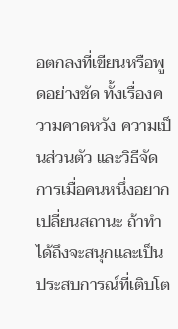อตกลงที่เขียนหรือพูดอย่างชัด ทั้งเรื่องความคาดหวัง ความเป็นส่วนตัว และวิธีจัดการเมื่อคนหนึ่งอยากเปลี่ยนสถานะ ถ้าทำได้ถึงจะสนุกและเป็นประสบการณ์ที่เติบโต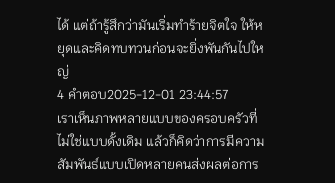ได้ แต่ถ้ารู้สึกว่ามันเริ่มทำร้ายจิตใจ ให้หยุดและคิดทบทวนก่อนจะยิ่งพันกันไปใหญ่
4 คำตอบ2025-12-01 23:44:57
เราเห็นภาพหลายแบบของครอบครัวที่ไม่ใช่แบบดั้งเดิม แล้วก็คิดว่าการมีความสัมพันธ์แบบเปิดหลายคนส่งผลต่อการ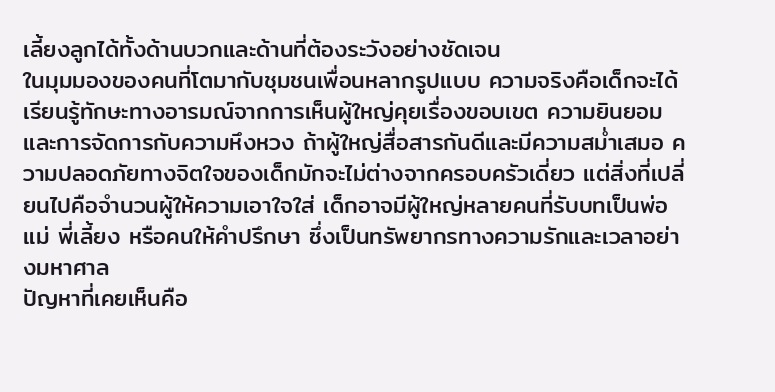เลี้ยงลูกได้ทั้งด้านบวกและด้านที่ต้องระวังอย่างชัดเจน
ในมุมมองของคนที่โตมากับชุมชนเพื่อนหลากรูปแบบ ความจริงคือเด็กจะได้เรียนรู้ทักษะทางอารมณ์จากการเห็นผู้ใหญ่คุยเรื่องขอบเขต ความยินยอม และการจัดการกับความหึงหวง ถ้าผู้ใหญ่สื่อสารกันดีและมีความสม่ำเสมอ ความปลอดภัยทางจิตใจของเด็กมักจะไม่ต่างจากครอบครัวเดี่ยว แต่สิ่งที่เปลี่ยนไปคือจำนวนผู้ให้ความเอาใจใส่ เด็กอาจมีผู้ใหญ่หลายคนที่รับบทเป็นพ่อแม่ พี่เลี้ยง หรือคนให้คำปรึกษา ซึ่งเป็นทรัพยากรทางความรักและเวลาอย่างมหาศาล
ปัญหาที่เคยเห็นคือ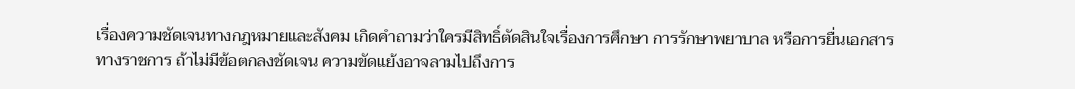เรื่องความชัดเจนทางกฎหมายและสังคม เกิดคำถามว่าใครมีสิทธิ์ตัดสินใจเรื่องการศึกษา การรักษาพยาบาล หรือการยื่นเอกสารทางราชการ ถ้าไม่มีข้อตกลงชัดเจน ความขัดแย้งอาจลามไปถึงการ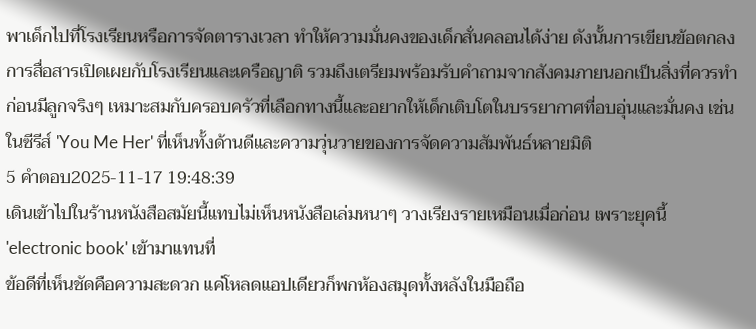พาเด็กไปที่โรงเรียนหรือการจัดตารางเวลา ทำให้ความมั่นคงของเด็กสั่นคลอนได้ง่าย ดังนั้นการเขียนข้อตกลง การสื่อสารเปิดเผยกับโรงเรียนและเครือญาติ รวมถึงเตรียมพร้อมรับคำถามจากสังคมภายนอกเป็นสิ่งที่ควรทำก่อนมีลูกจริงๆ เหมาะสมกับครอบครัวที่เลือกทางนี้และอยากให้เด็กเติบโตในบรรยากาศที่อบอุ่นและมั่นคง เช่นในซีรีส์ 'You Me Her' ที่เห็นทั้งด้านดีและความวุ่นวายของการจัดความสัมพันธ์หลายมิติ
5 คำตอบ2025-11-17 19:48:39
เดินเข้าไปในร้านหนังสือสมัยนี้แทบไม่เห็นหนังสือเล่มหนาๆ วางเรียงรายเหมือนเมื่อก่อน เพราะยุคนี้ 'electronic book' เข้ามาแทนที่
ข้อดีที่เห็นชัดคือความสะดวก แค่โหลดแอปเดียวก็พกห้องสมุดทั้งหลังในมือถือ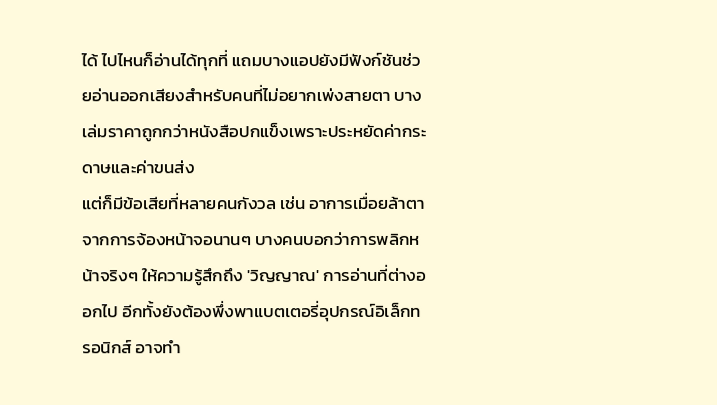ได้ ไปไหนก็อ่านได้ทุกที่ แถมบางแอปยังมีฟังก์ชันช่วยอ่านออกเสียงสำหรับคนที่ไม่อยากเพ่งสายตา บางเล่มราคาถูกกว่าหนังสือปกแข็งเพราะประหยัดค่ากระดาษและค่าขนส่ง
แต่ก็มีข้อเสียที่หลายคนกังวล เช่น อาการเมื่อยล้าตาจากการจ้องหน้าจอนานๆ บางคนบอกว่าการพลิกหน้าจริงๆ ให้ความรู้สึกถึง 'วิญญาณ' การอ่านที่ต่างออกไป อีกทั้งยังต้องพึ่งพาแบตเตอรี่อุปกรณ์อิเล็กทรอนิกส์ อาจทำ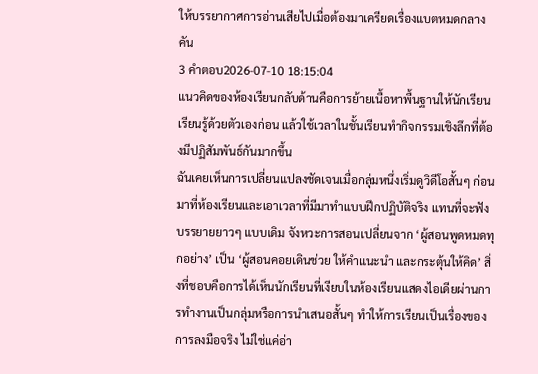ให้บรรยากาศการอ่านเสียไปเมื่อต้องมาเครียดเรื่องแบตหมดกลางคัน
3 คำตอบ2026-07-10 18:15:04
แนวคิดของห้องเรียนกลับด้านคือการย้ายเนื้อหาพื้นฐานให้นักเรียนเรียนรู้ด้วยตัวเองก่อน แล้วใช้เวลาในชั้นเรียนทำกิจกรรมเชิงลึกที่ต้องมีปฏิสัมพันธ์กันมากขึ้น
ฉันเคยเห็นการเปลี่ยนแปลงชัดเจนเมื่อกลุ่มหนึ่งเริ่มดูวิดีโอสั้นๆ ก่อนมาที่ห้องเรียนและเอาเวลาที่มีมาทำแบบฝึกปฏิบัติจริง แทนที่จะฟังบรรยายยาวๆ แบบเดิม จังหวะการสอนเปลี่ยนจาก ‘ผู้สอนพูดหมดทุกอย่าง’ เป็น ‘ผู้สอนคอยเดินช่วย ให้คำแนะนำ และกระตุ้นให้คิด’ สิ่งที่ชอบคือการได้เห็นนักเรียนที่เงียบในห้องเรียนแสดงไอเดียผ่านการทำงานเป็นกลุ่มหรือการนำเสนอสั้นๆ ทำให้การเรียนเป็นเรื่องของการลงมือจริง ไม่ใช่แค่อ่า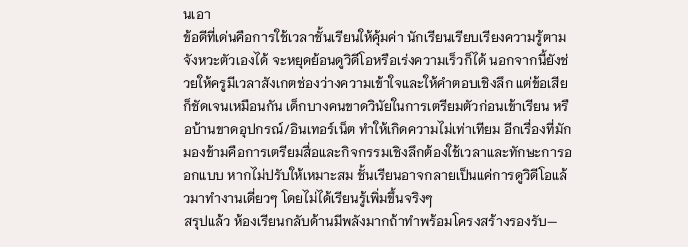นเอา
ข้อดีที่เด่นคือการใช้เวลาชั้นเรียนให้คุ้มค่า นักเรียนเรียบเรียงความรู้ตามจังหวะตัวเองได้ จะหยุดย้อนดูวิดีโอหรือเร่งความเร็วก็ได้ นอกจากนี้ยังช่วยให้ครูมีเวลาสังเกตช่องว่างความเข้าใจและให้คำตอบเชิงลึก แต่ข้อเสียก็ชัดเจนเหมือนกัน เด็กบางคนขาดวินัยในการเตรียมตัวก่อนเข้าเรียน หรือบ้านขาดอุปกรณ์/อินเทอร์เน็ต ทำให้เกิดความไม่เท่าเทียม อีกเรื่องที่มักมองข้ามคือการเตรียมสื่อและกิจกรรมเชิงลึกต้องใช้เวลาและทักษะการออกแบบ หากไม่ปรับให้เหมาะสม ชั้นเรียนอาจกลายเป็นแค่การดูวิดีโอแล้วมาทำงานเดี่ยวๆ โดยไม่ได้เรียนรู้เพิ่มขึ้นจริงๆ
สรุปแล้ว ห้องเรียนกลับด้านมีพลังมากถ้าทำพร้อมโครงสร้างรองรับ—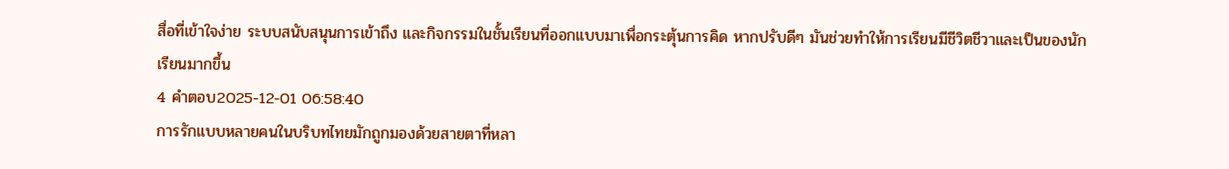สื่อที่เข้าใจง่าย ระบบสนับสนุนการเข้าถึง และกิจกรรมในชั้นเรียนที่ออกแบบมาเพื่อกระตุ้นการคิด หากปรับดีๆ มันช่วยทำให้การเรียนมีชีวิตชีวาและเป็นของนักเรียนมากขึ้น
4 คำตอบ2025-12-01 06:58:40
การรักแบบหลายคนในบริบทไทยมักถูกมองด้วยสายตาที่หลา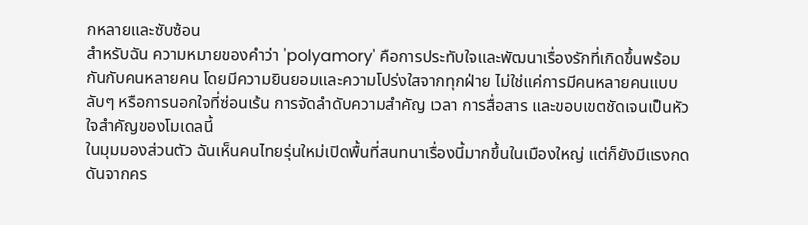กหลายและซับซ้อน
สำหรับฉัน ความหมายของคำว่า 'polyamory' คือการประทับใจและพัฒนาเรื่องรักที่เกิดขึ้นพร้อมกันกับคนหลายคน โดยมีความยินยอมและความโปร่งใสจากทุกฝ่าย ไม่ใช่แค่การมีคนหลายคนแบบลับๆ หรือการนอกใจที่ซ่อนเร้น การจัดลำดับความสำคัญ เวลา การสื่อสาร และขอบเขตชัดเจนเป็นหัวใจสำคัญของโมเดลนี้
ในมุมมองส่วนตัว ฉันเห็นคนไทยรุ่นใหม่เปิดพื้นที่สนทนาเรื่องนี้มากขึ้นในเมืองใหญ่ แต่ก็ยังมีแรงกดดันจากคร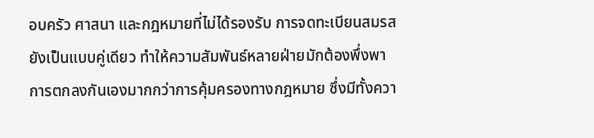อบครัว ศาสนา และกฎหมายที่ไม่ได้รองรับ การจดทะเบียนสมรสยังเป็นแบบคู่เดียว ทำให้ความสัมพันธ์หลายฝ่ายมักต้องพึ่งพาการตกลงกันเองมากกว่าการคุ้มครองทางกฎหมาย ซึ่งมีทั้งควา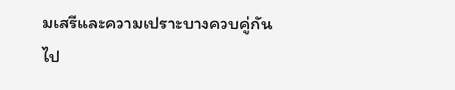มเสรีและความเปราะบางควบคู่กันไป